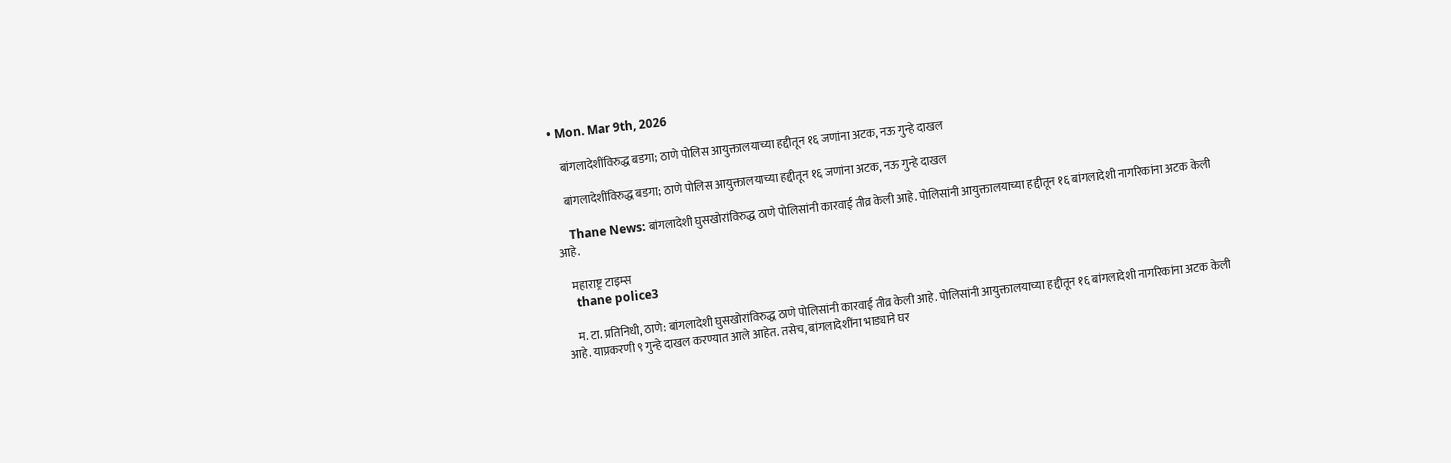• Mon. Mar 9th, 2026

    बांगलादेशींविरुद्ध बडगा; ठाणे पोलिस आयुक्तालयाच्या हद्दीतून १६ जणांना अटक, नऊ गुन्हे दाखल

    बांगलादेशींविरुद्ध बडगा; ठाणे पोलिस आयुक्तालयाच्या हद्दीतून १६ जणांना अटक, नऊ गुन्हे दाखल

    Thane News: बांगलादेशी घुसखोरांविरुद्ध ठाणे पोलिसांनी कारवाई तीव्र केली आहे. पोलिसांनी आयुक्तालयाच्या हद्दीतून १६ बांगलादेशी नागरिकांना अटक केली आहे.

    महाराष्ट्र टाइम्स
    thane police3

    म. टा. प्रतिनिधी, ठाणे: बांगलादेशी घुसखोरांविरुद्ध ठाणे पोलिसांनी कारवाई तीव्र केली आहे. पोलिसांनी आयुक्तालयाच्या हद्दीतून १६ बांगलादेशी नागरिकांना अटक केली आहे. याप्रकरणी ९ गुन्हे दाखल करण्यात आले आहेत. तसेच, बांगलादेशींना भाड्याने घर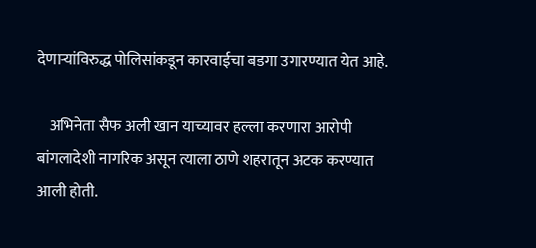देणाऱ्यांविरुद्ध पोलिसांकडून कारवाईचा बडगा उगारण्यात येत आहे.

    अभिनेता सैफ अली खान याच्यावर हल्ला करणारा आरोपी बांगलादेशी नागरिक असून त्याला ठाणे शहरातून अटक करण्यात आली होती.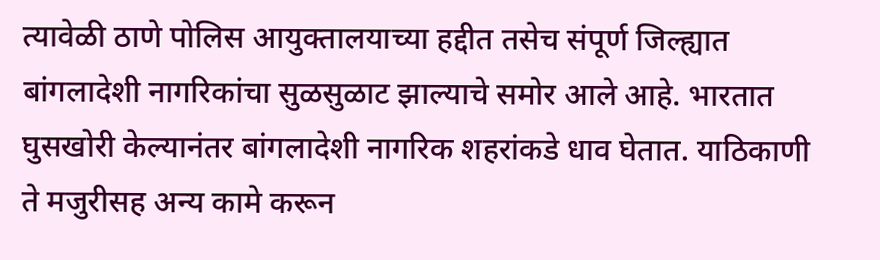त्यावेळी ठाणे पोलिस आयुक्तालयाच्या हद्दीत तसेच संपूर्ण जिल्ह्यात बांगलादेशी नागरिकांचा सुळसुळाट झाल्याचे समोर आले आहे. भारतात घुसखोरी केल्यानंतर बांगलादेशी नागरिक शहरांकडे धाव घेतात. याठिकाणी ते मजुरीसह अन्य कामे करून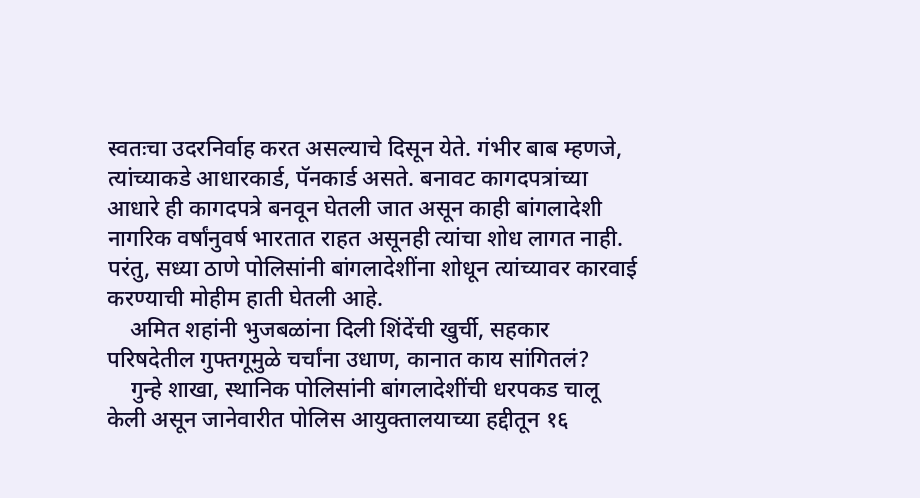स्वतःचा उदरनिर्वाह करत असल्याचे दिसून येते. गंभीर बाब म्हणजे, त्यांच्याकडे आधारकार्ड, पॅनकार्ड असते. बनावट कागदपत्रांच्या आधारे ही कागदपत्रे बनवून घेतली जात असून काही बांगलादेशी नागरिक वर्षांनुवर्ष भारतात राहत असूनही त्यांचा शोध लागत नाही. परंतु, सध्या ठाणे पोलिसांनी बांगलादेशींना शोधून त्यांच्यावर कारवाई करण्याची मोहीम हाती घेतली आहे.
    अमित शहांनी भुजबळांना दिली शिंदेंची खुर्ची, सहकार परिषदेतील गुफ्तगूमुळे चर्चांना उधाण, कानात काय सांगितलं?
    गुन्हे शाखा, स्थानिक पोलिसांनी बांगलादेशींची धरपकड चालू केली असून जानेवारीत पोलिस आयुक्तालयाच्या हद्दीतून १६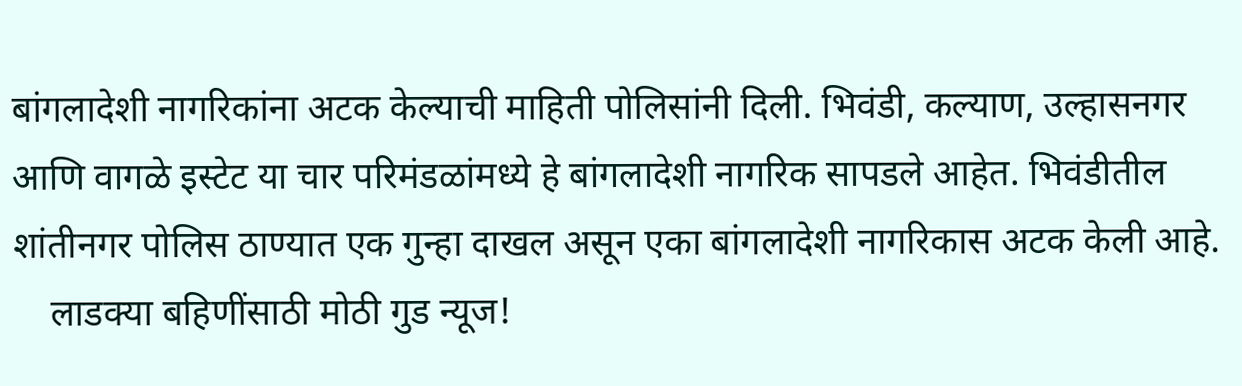बांगलादेशी नागरिकांना अटक केल्याची माहिती पोलिसांनी दिली. भिवंडी, कल्याण, उल्हासनगर आणि वागळे इस्टेट या चार परिमंडळांमध्ये हे बांगलादेशी नागरिक सापडले आहेत. भिवंडीतील शांतीनगर पोलिस ठाण्यात एक गुन्हा दाखल असून एका बांगलादेशी नागरिकास अटक केली आहे.
    लाडक्या बहिणींसाठी मोठी गुड न्यूज!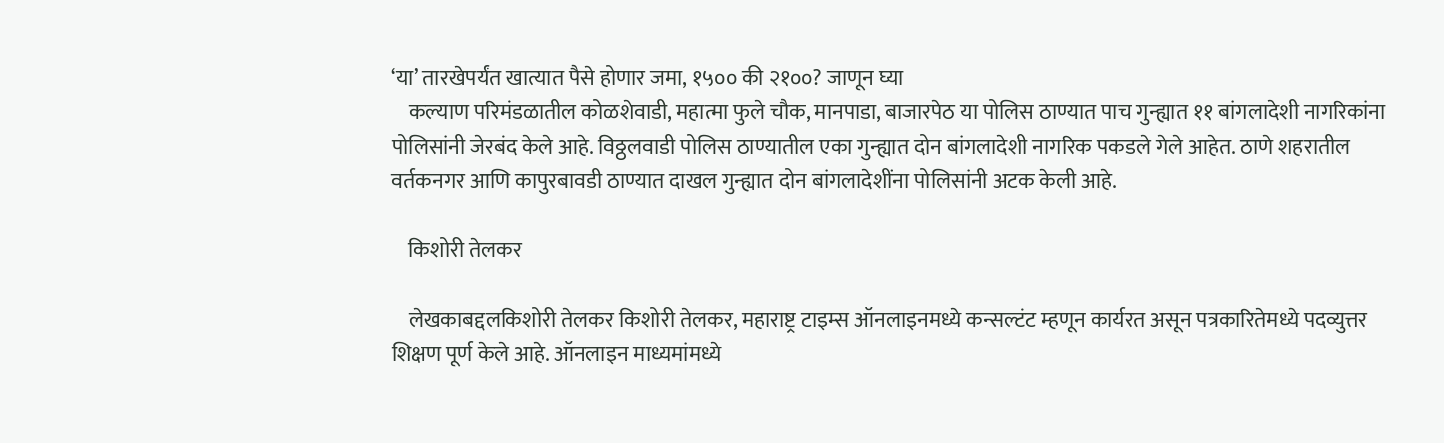‘या’ तारखेपर्यंत खात्यात पैसे होणार जमा, १५०० की २१००? जाणून घ्या
    कल्याण परिमंडळातील कोळशेवाडी, महात्मा फुले चौक, मानपाडा, बाजारपेठ या पोलिस ठाण्यात पाच गुन्ह्यात ११ बांगलादेशी नागरिकांना पोलिसांनी जेरबंद केले आहे. विठ्ठलवाडी पोलिस ठाण्यातील एका गुन्ह्यात दोन बांगलादेशी नागरिक पकडले गेले आहेत. ठाणे शहरातील वर्तकनगर आणि कापुरबावडी ठाण्यात दाखल गुन्ह्यात दोन बांगलादेशींना पोलिसांनी अटक केली आहे.

    किशोरी तेलकर

    लेखकाबद्दलकिशोरी तेलकर किशोरी तेलकर, महाराष्ट्र टाइम्स ऑनलाइनमध्ये कन्सल्टंट म्हणून कार्यरत असून पत्रकारितेमध्ये पदव्युत्तर शिक्षण पूर्ण केले आहे. ऑनलाइन माध्यमांमध्ये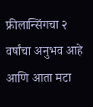फ्रीलान्सिंगचा २ वर्षांचा अनुभव आहे आणि आता मटा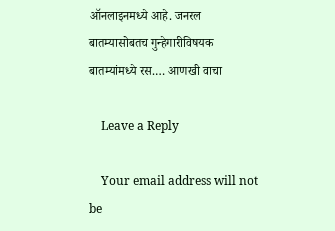ऑनलाइनमध्ये आहे. जनरल बातम्यासोबतच गुन्हेगारीविषयक बातम्यांमध्ये रस.… आणखी वाचा

    Leave a Reply

    Your email address will not be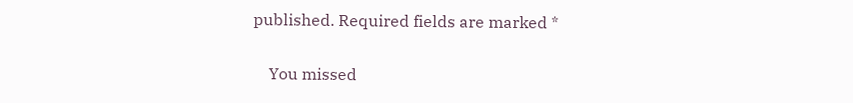published. Required fields are marked *

    You missed